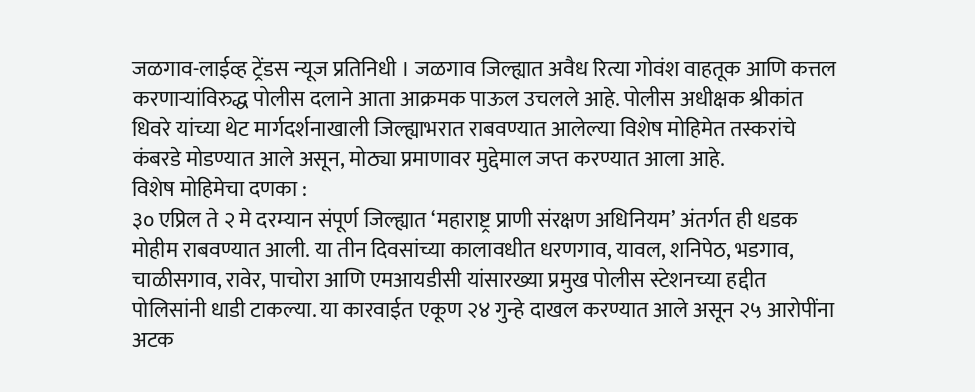जळगाव-लाईव्ह ट्रेंडस न्यूज प्रतिनिधी । जळगाव जिल्ह्यात अवैध रित्या गोवंश वाहतूक आणि कत्तल करणाऱ्यांविरुद्ध पोलीस दलाने आता आक्रमक पाऊल उचलले आहे. पोलीस अधीक्षक श्रीकांत धिवरे यांच्या थेट मार्गदर्शनाखाली जिल्ह्याभरात राबवण्यात आलेल्या विशेष मोहिमेत तस्करांचे कंबरडे मोडण्यात आले असून, मोठ्या प्रमाणावर मुद्देमाल जप्त करण्यात आला आहे.
विशेष मोहिमेचा दणका :
३० एप्रिल ते २ मे दरम्यान संपूर्ण जिल्ह्यात ‘महाराष्ट्र प्राणी संरक्षण अधिनियम’ अंतर्गत ही धडक मोहीम राबवण्यात आली. या तीन दिवसांच्या कालावधीत धरणगाव, यावल, शनिपेठ, भडगाव, चाळीसगाव, रावेर, पाचोरा आणि एमआयडीसी यांसारख्या प्रमुख पोलीस स्टेशनच्या हद्दीत पोलिसांनी धाडी टाकल्या. या कारवाईत एकूण २४ गुन्हे दाखल करण्यात आले असून २५ आरोपींना अटक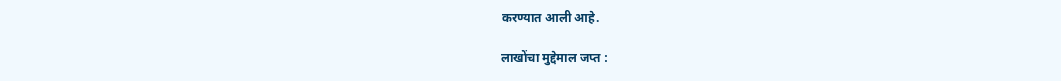करण्यात आली आहे.

लाखोंचा मुद्देमाल जप्त :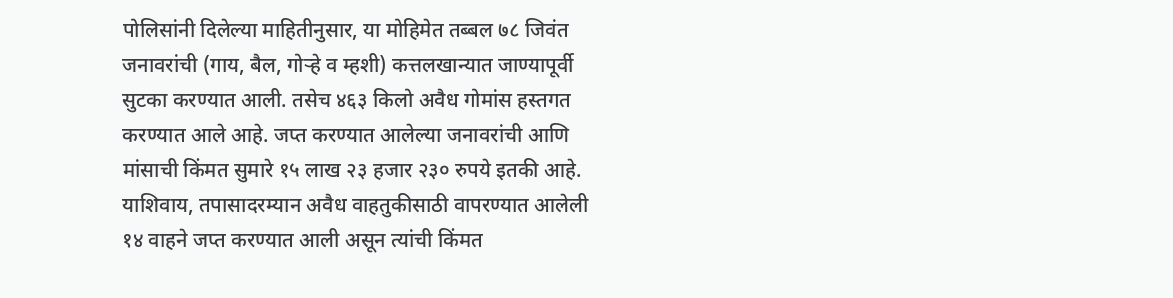पोलिसांनी दिलेल्या माहितीनुसार, या मोहिमेत तब्बल ७८ जिवंत जनावरांची (गाय, बैल, गोऱ्हे व म्हशी) कत्तलखान्यात जाण्यापूर्वी सुटका करण्यात आली. तसेच ४६३ किलो अवैध गोमांस हस्तगत करण्यात आले आहे. जप्त करण्यात आलेल्या जनावरांची आणि मांसाची किंमत सुमारे १५ लाख २३ हजार २३० रुपये इतकी आहे. याशिवाय, तपासादरम्यान अवैध वाहतुकीसाठी वापरण्यात आलेली १४ वाहने जप्त करण्यात आली असून त्यांची किंमत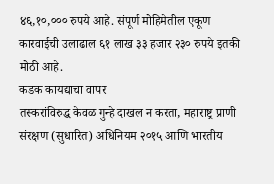४६,१०,००० रुपये आहे. संपूर्ण मोहिमेतील एकूण कारवाईची उलाढाल ६१ लाख ३३ हजार २३० रुपये इतकी मोठी आहे.
कडक कायद्याचा वापर
तस्करांविरुद्ध केवळ गुन्हे दाखल न करता, महाराष्ट्र प्राणी संरक्षण (सुधारित) अधिनियम २०१५ आणि भारतीय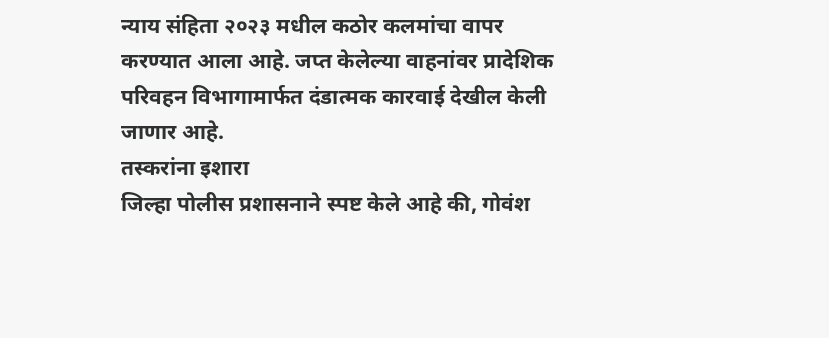न्याय संहिता २०२३ मधील कठोर कलमांचा वापर करण्यात आला आहे. जप्त केलेल्या वाहनांवर प्रादेशिक परिवहन विभागामार्फत दंडात्मक कारवाई देखील केली जाणार आहे.
तस्करांना इशारा
जिल्हा पोलीस प्रशासनाने स्पष्ट केले आहे की, गोवंश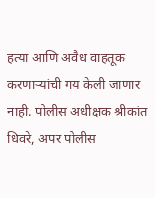हत्या आणि अवैध वाहतूक करणाऱ्यांची गय केली जाणार नाही. पोलीस अधीक्षक श्रीकांत धिवरे, अपर पोलीस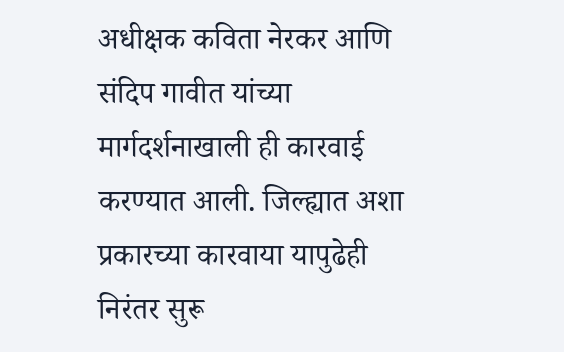अधीक्षक कविता नेरकर आणि संदिप गावीत यांच्या मार्गदर्शनाखाली ही कारवाई करण्यात आली. जिल्ह्यात अशा प्रकारच्या कारवाया यापुढेही निरंतर सुरू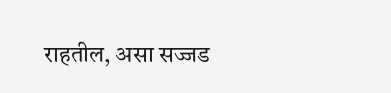राहतील, असा सज्जड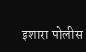इशारा पोलीस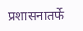प्रशासनातर्फे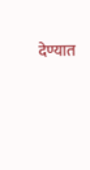देण्यात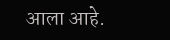आला आहे.